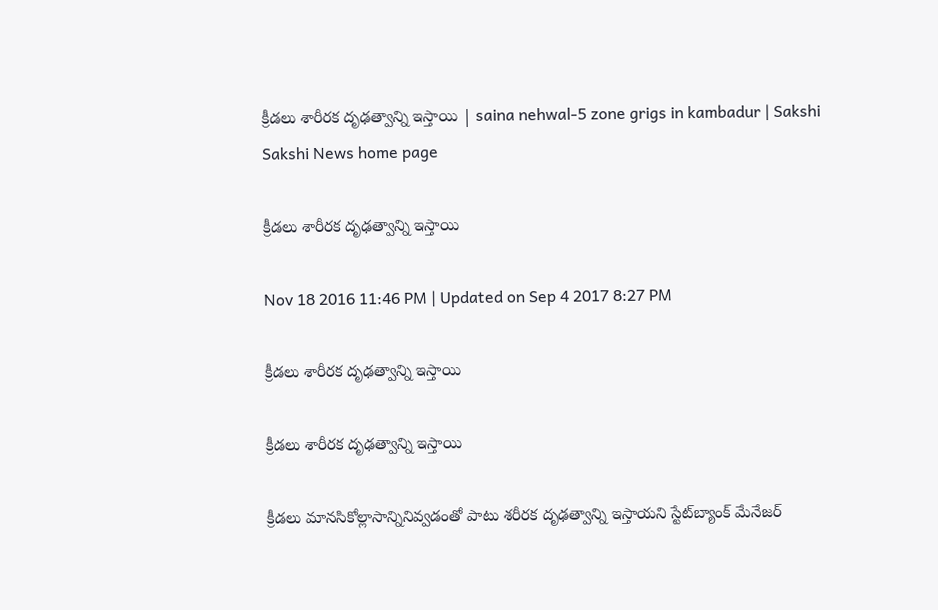క్రీడలు శారీరక దృఢత్వాన్ని ఇస్తాయి | saina nehwal-5 zone grigs in kambadur | Sakshi
Sakshi News home page

క్రీడలు శారీరక దృఢత్వాన్ని ఇస్తాయి

Nov 18 2016 11:46 PM | Updated on Sep 4 2017 8:27 PM

క్రీడలు శారీరక దృఢత్వాన్ని ఇస్తాయి

క్రీడలు శారీరక దృఢత్వాన్ని ఇస్తాయి

క్రీడలు మానసికోల్లాసాన్నినివ్వడంతో పాటు శరీరక దృఢత్వాన్ని ఇస్తాయని స్టేట్‌బ్యాంక్‌ మేనేజర్‌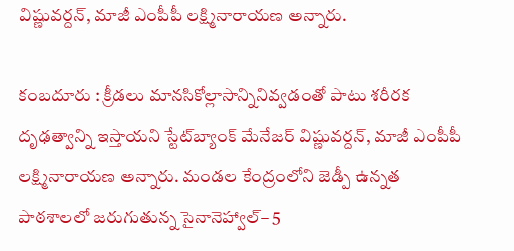విష్ణువర్దన్, మాజీ ఎంపీపీ లక్ష్మినారాయణ అన్నారు.

కంబదూరు : క్రీడలు మానసికోల్లాసాన్నినివ్వడంతో పాటు శరీరక దృఢత్వాన్ని ఇస్తాయని స్టేట్‌బ్యాంక్‌ మేనేజర్‌ విష్ణువర్దన్, మాజీ ఎంపీపీ లక్ష్మినారాయణ అన్నారు. మండల కేంద్రంలోని జెడ్పీ ఉన్నత పాఠశాలలో జరుగుతున్న సైనానెహ్వాల్‌– 5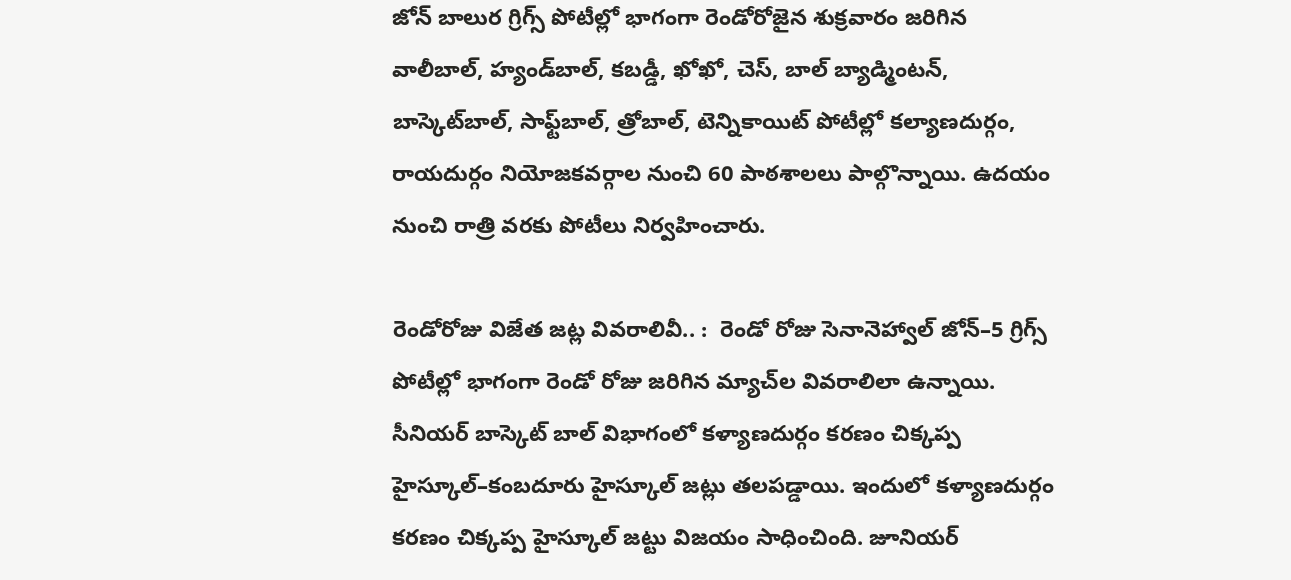జోన్‌ బాలుర గ్రిగ్స్‌ పోటీల్లో భాగంగా రెండోరోజైన శుక్రవారం జరిగిన వాలీబాల్, హ్యండ్‌బాల్, కబడ్డీ, ఖోఖో, చెస్, బాల్‌ బ్యాడ్మింటన్‌, బాస్కెట్‌బాల్, సాఫ్ట్‌బాల్, త్రోబాల్, టెన్నికాయిట్‌ పోటీల్లో కల్యాణదుర్గం, రాయదుర్గం నియోజకవర్గాల నుంచి 60 పాఠశాలలు పాల్గొన్నాయి. ఉదయం నుంచి రాత్రి వరకు పోటీలు నిర్వహించారు.

రెండోరోజు విజేత జట్ల వివరాలివీ.. :  రెండో రోజు సెనానెహ్వాల్‌ జోన్‌–5 గ్రిగ్స్‌ పోటీల్లో భాగంగా రెండో రోజు జరిగిన మ్యాచ్‌ల వివరాలిలా ఉన్నాయి. సీనియర్‌ బాస్కెట్‌ బాల్‌ విభాగంలో కళ్యాణదుర్గం కరణం చిక్కప్ప హైస్కూల్‌–కంబదూరు హైస్కూల్‌ జట్లు తలపడ్డాయి. ఇందులో కళ్యాణదుర్గం కరణం చిక్కప్ప హైస్కూల్‌ జట్టు విజయం సాధించింది. జూనియర్‌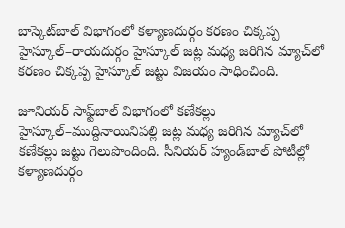బాస్కెట్‌బాల్‌ విభాగంలో కళ్యాణదుర్గం కరణం చిక్కప్ప హైస్కూల్‌–రాయదుర్గం హైస్కూల్‌ జట్ల మధ్య జరిగిన మ్యాచ్‌లో కరణం చిక్కప్ప హైస్కూల్‌ జట్టు విజయం సాధించింది.

జూనియర్‌ సాఫ్ట్‌బాల్‌ విభాగంలో కణేకల్లు హైస్కూల్‌–ముద్దినాయినిపల్లి జట్ల మధ్య జరిగిన మ్యాచ్‌లో కణేకల్లు జట్టు గెలుపొందింది. సీనియర్‌ హ్యండ్‌బాల్‌ పోటీల్లో కళ్యాణదుర్గం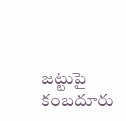జట్టుపై కంబదూరు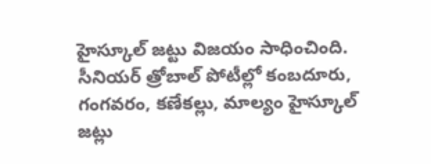హైస్కూల్‌ జట్టు విజయం సాధించింది. సీనియర్‌ త్రోబాల్‌ పోటీల్లో కంబదూరు, గంగవరం, కణేకల్లు, మాల్యం హైస్కూల్‌ జట్లు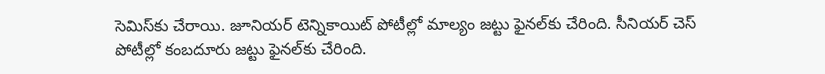సెమిస్‌కు చేరాయి. జూనియర్‌ టెన్నికాయిట్‌ పోటీల్లో మాల్యం జట్టు ఫైనల్‌కు చేరింది. సీనియర్‌ చెస్‌ పోటీల్లో కంబదూరు జట్టు ఫైనల్‌కు చేరింది.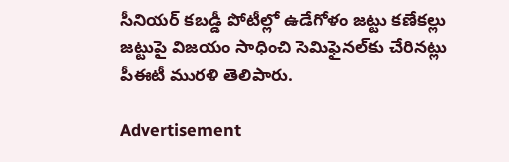సీనియర్‌ కబడ్డీ పోటీల్లో ఉడేగోళం జట్టు కణేకల్లు జట్టుపై విజయం సాధించి సెమిఫైనల్‌కు చేరినట్లు పీఈటీ మురళి తెలిపారు.

Advertisement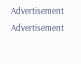Advertisement
Advertisement